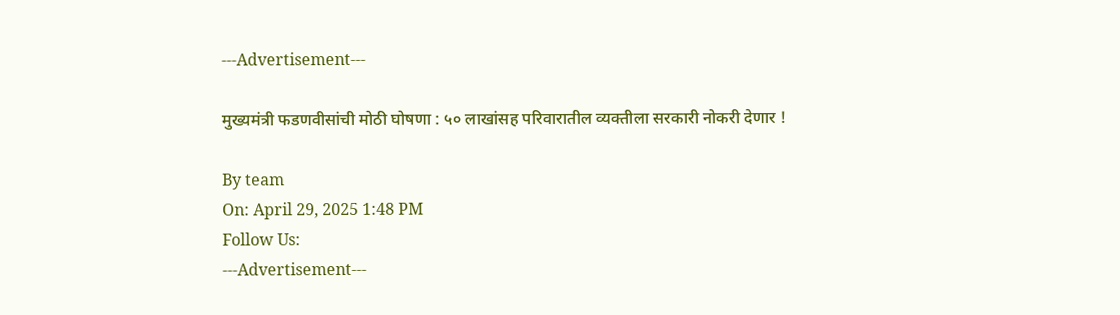---Advertisement---

मुख्यमंत्री फडणवीसांची मोठी घोषणा : ५० लाखांसह परिवारातील व्यक्तीला सरकारी नोकरी देणार !

By team
On: April 29, 2025 1:48 PM
Follow Us:
---Advertisement---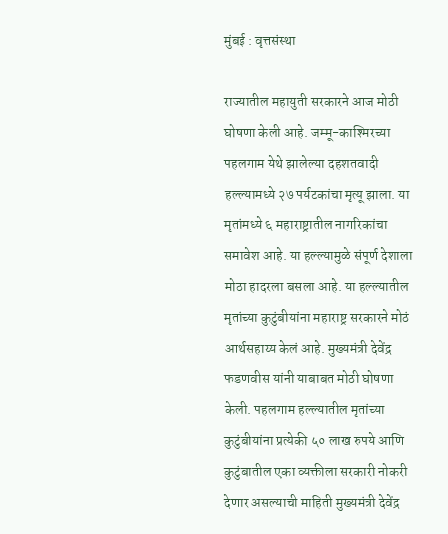मुंबई : वृत्तसंस्था

राज्यातील महायुती सरकारने आज मोठी घोषणा केली आहे. जम्मू-काश्मिरच्या पहलगाम येथे झालेल्या दहशतवादी हल्ल्यामध्ये २७ पर्यटकांचा मृत्यू झाला. या मृतांमध्ये ६ महाराष्ट्रातील नागरिकांचा समावेश आहे. या हल्ल्यामुळे संपूर्ण देशाला मोठा हादरला बसला आहे. या हल्ल्यातील मृतांच्या कुटुंबीयांना महाराष्ट्र सरकारने मोठं आर्थसहाय्य केलं आहे. मुख्यमंत्री देवेंद्र फडणवीस यांनी याबाबत मोठी घोषणा केली. पहलगाम हल्ल्यातील मृतांच्या कुटुंबीयांना प्रत्येकी ५० लाख रुपये आणि कुटुंबातील एका व्यक्तीला सरकारी नोकरी देणार असल्याची माहिती मुख्यमंत्री देवेंद्र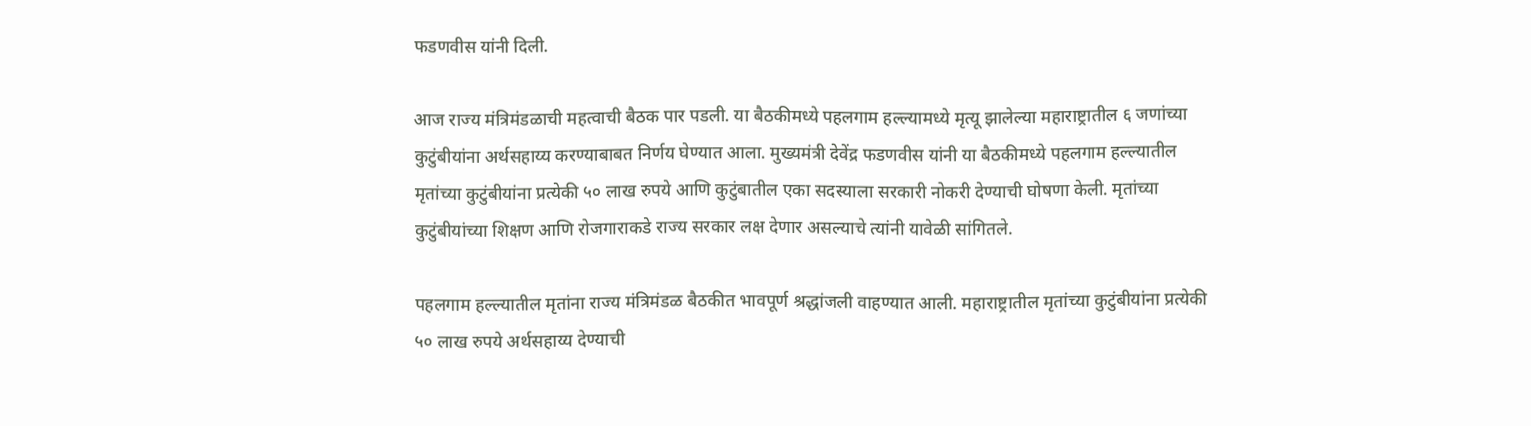फडणवीस यांनी दिली.

आज राज्य मंत्रिमंडळाची महत्वाची बैठक पार पडली. या बैठकीमध्ये पहलगाम हल्ल्यामध्ये मृत्यू झालेल्या महाराष्ट्रातील ६ जणांच्या कुटुंबीयांना अर्थसहाय्य करण्याबाबत निर्णय घेण्यात आला. मुख्यमंत्री देवेंद्र फडणवीस यांनी या बैठकीमध्ये पहलगाम हल्ल्यातील मृतांच्या कुटुंबीयांना प्रत्येकी ५० लाख रुपये आणि कुटुंबातील एका सदस्याला सरकारी नोकरी देण्याची घोषणा केली. मृतांच्या कुटुंबीयांच्या शिक्षण आणि रोजगाराकडे राज्य सरकार लक्ष देणार असल्याचे त्यांनी यावेळी सांगितले.

पहलगाम हल्ल्यातील मृतांना राज्य मंत्रिमंडळ बैठकीत भावपूर्ण श्रद्धांजली वाहण्यात आली. महाराष्ट्रातील मृतांच्या कुटुंबीयांना प्रत्येकी ५० लाख रुपये अर्थसहाय्य देण्याची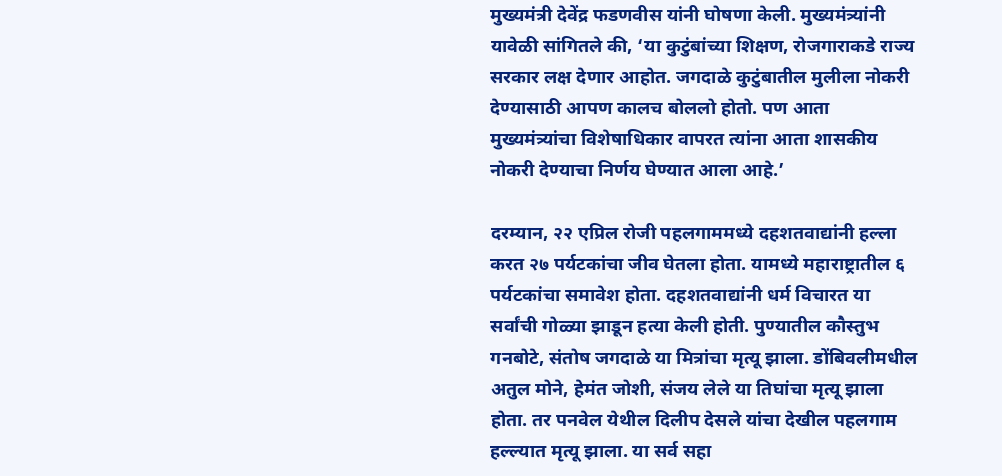मुख्यमंत्री देवेंद्र फडणवीस यांनी घोषणा केली. मुख्यमंत्र्यांनी यावेळी सांगितले की, ‘या कुटुंबांच्या शिक्षण, रोजगाराकडे राज्य सरकार लक्ष देणार आहोत. जगदाळे कुटुंबातील मुलीला नोकरी देण्यासाठी आपण कालच बोललो होतो. पण आता मुख्यमंत्र्यांचा विशेषाधिकार वापरत त्यांना आता शासकीय नोकरी देण्याचा निर्णय घेण्यात आला आहे.’

दरम्यान, २२ एप्रिल रोजी पहलगाममध्ये दहशतवाद्यांनी हल्ला करत २७ पर्यटकांचा जीव घेतला होता. यामध्ये महाराष्ट्रातील ६ पर्यटकांचा समावेश होता. दहशतवाद्यांनी धर्म विचारत या सर्वांची गोळ्या झाडून हत्या केली होती. पुण्यातील कौस्तुभ गनबोटे, संतोष जगदाळे या मित्रांचा मृत्यू झाला. डोंबिवलीमधील अतुल मोने, हेमंत जोशी, संजय लेले या तिघांचा मृत्यू झाला होता. तर पनवेल येथील दिलीप देसले यांचा देखील पहलगाम हल्ल्यात मृत्यू झाला. या सर्व सहा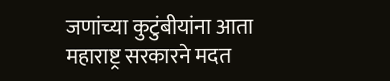जणांच्या कुटुंबीयांना आता महाराष्ट्र सरकारने मदत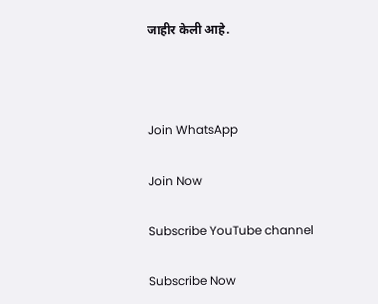जाहीर केली आहे.



Join WhatsApp

Join Now

Subscribe YouTube channel

Subscribe Now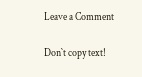Leave a Comment

Don`t copy text!